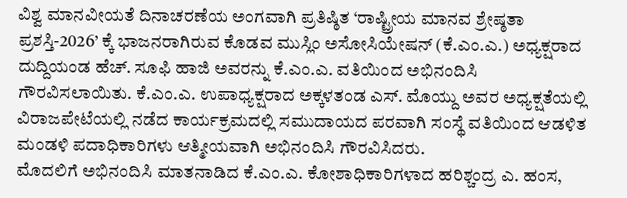ವಿಶ್ವ ಮಾನವೀಯತೆ ದಿನಾಚರಣೆಯ ಅಂಗವಾಗಿ ಪ್ರತಿಷ್ಠಿತ ‘ರಾಷ್ಟ್ರೀಯ ಮಾನವ ಶ್ರೇಷ್ಠತಾ ಪ್ರಶಸ್ತಿ-2026’ ಕ್ಕೆ ಭಾಜನರಾಗಿರುವ ಕೊಡವ ಮುಸ್ಲಿಂ ಅಸೋಸಿಯೇಷನ್ (ಕೆ.ಎಂ.ಎ.) ಅಧ್ಯಕ್ಷರಾದ ದುದ್ದಿಯಂಡ ಹೆಚ್. ಸೂಫಿ ಹಾಜಿ ಅವರನ್ನು ಕೆ.ಎಂ.ಎ. ವತಿಯಿಂದ ಅಭಿನಂದಿಸಿ ಗೌರವಿಸಲಾಯಿತು. ಕೆ.ಎಂ.ಎ. ಉಪಾಧ್ಯಕ್ಷರಾದ ಅಕ್ಕಳತಂಡ ಎಸ್. ಮೊಯ್ದು ಅವರ ಅಧ್ಯಕ್ಷತೆಯಲ್ಲಿ ವಿರಾಜಪೇಟೆಯಲ್ಲಿ ನಡೆದ ಕಾರ್ಯಕ್ರಮದಲ್ಲಿ ಸಮುದಾಯದ ಪರವಾಗಿ ಸಂಸ್ಥೆ ವತಿಯಿಂದ ಆಡಳಿತ ಮಂಡಳಿ ಪದಾಧಿಕಾರಿಗಳು ಆತ್ಮೀಯವಾಗಿ ಅಭಿನಂದಿಸಿ ಗೌರವಿಸಿದರು.
ಮೊದಲಿಗೆ ಅಭಿನಂದಿಸಿ ಮಾತನಾಡಿದ ಕೆ.ಎಂ.ಎ. ಕೋಶಾಧಿಕಾರಿಗಳಾದ ಹರಿಶ್ಚಂದ್ರ ಎ. ಹಂಸ,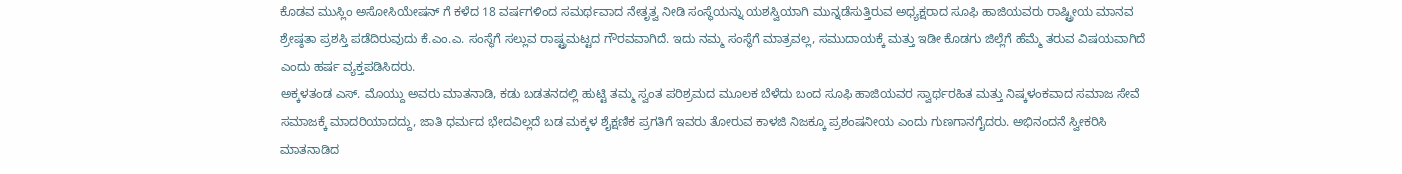ಕೊಡವ ಮುಸ್ಲಿಂ ಅಸೋಸಿಯೇಷನ್ ಗೆ ಕಳೆದ 18 ವರ್ಷಗಳಿಂದ ಸಮರ್ಥವಾದ ನೇತೃತ್ವ ನೀಡಿ ಸಂಸ್ಥೆಯನ್ನು ಯಶಸ್ವಿಯಾಗಿ ಮುನ್ನಡೆಸುತ್ತಿರುವ ಅಧ್ಯಕ್ಷರಾದ ಸೂಫಿ ಹಾಜಿಯವರು ರಾಷ್ಟ್ರೀಯ ಮಾನವ ಶ್ರೇಷ್ಠತಾ ಪ್ರಶಸ್ತಿ ಪಡೆದಿರುವುದು ಕೆ.ಎಂ.ಎ. ಸಂಸ್ಥೆಗೆ ಸಲ್ಲುವ ರಾಷ್ಟ್ರಮಟ್ಟದ ಗೌರವವಾಗಿದೆ. ಇದು ನಮ್ಮ ಸಂಸ್ಥೆಗೆ ಮಾತ್ರವಲ್ಲ, ಸಮುದಾಯಕ್ಕೆ ಮತ್ತು ಇಡೀ ಕೊಡಗು ಜಿಲ್ಲೆಗೆ ಹೆಮ್ಮೆ ತರುವ ವಿಷಯವಾಗಿದೆ ಎಂದು ಹರ್ಷ ವ್ಯಕ್ತಪಡಿಸಿದರು.
ಅಕ್ಕಳತಂಡ ಎಸ್. ಮೊಯ್ದು ಅವರು ಮಾತನಾಡಿ, ಕಡು ಬಡತನದಲ್ಲಿ ಹುಟ್ಟಿ ತಮ್ಮ ಸ್ವಂತ ಪರಿಶ್ರಮದ ಮೂಲಕ ಬೆಳೆದು ಬಂದ ಸೂಫಿ ಹಾಜಿಯವರ ಸ್ವಾರ್ಥರಹಿತ ಮತ್ತು ನಿಷ್ಕಳಂಕವಾದ ಸಮಾಜ ಸೇವೆ ಸಮಾಜಕ್ಕೆ ಮಾದರಿಯಾದದ್ದು, ಜಾತಿ ಧರ್ಮದ ಭೇದವಿಲ್ಲದೆ ಬಡ ಮಕ್ಕಳ ಶೈಕ್ಷಣಿಕ ಪ್ರಗತಿಗೆ ಇವರು ತೋರುವ ಕಾಳಜಿ ನಿಜಕ್ಕೂ ಪ್ರಶಂಷನೀಯ ಎಂದು ಗುಣಗಾನಗೈದರು. ಅಭಿನಂದನೆ ಸ್ವೀಕರಿಸಿ ಮಾತನಾಡಿದ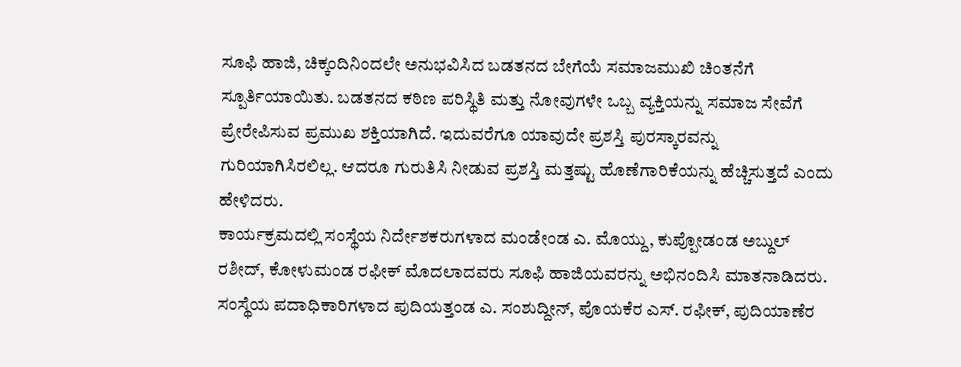ಸೂಫಿ ಹಾಜಿ, ಚಿಕ್ಕಂದಿನಿಂದಲೇ ಅನುಭವಿಸಿದ ಬಡತನದ ಬೇಗೆಯೆ ಸಮಾಜಮುಖಿ ಚಿಂತನೆಗೆ ಸ್ಪೂರ್ತಿಯಾಯಿತು. ಬಡತನದ ಕಠಿಣ ಪರಿಸ್ಥಿತಿ ಮತ್ತು ನೋವುಗಳೇ ಒಬ್ಬ ವ್ಯಕ್ತಿಯನ್ನು ಸಮಾಜ ಸೇವೆಗೆ ಪ್ರೇರೇಪಿಸುವ ಪ್ರಮುಖ ಶಕ್ತಿಯಾಗಿದೆ. ಇದುವರೆಗೂ ಯಾವುದೇ ಪ್ರಶಸ್ತಿ ಪುರಸ್ಕಾರವನ್ನು ಗುರಿಯಾಗಿಸಿರಲಿಲ್ಲ. ಆದರೂ ಗುರುತಿಸಿ ನೀಡುವ ಪ್ರಶಸ್ತಿ ಮತ್ತಷ್ಟು ಹೊಣೆಗಾರಿಕೆಯನ್ನು ಹೆಚ್ಚಿಸುತ್ತದೆ ಎಂದು ಹೇಳಿದರು.
ಕಾರ್ಯಕ್ರಮದಲ್ಲಿ ಸಂಸ್ಥೆಯ ನಿರ್ದೇಶಕರುಗಳಾದ ಮಂಡೇಂಡ ಎ. ಮೊಯ್ದು, ಕುಪ್ಪೋಡಂಡ ಅಬ್ದುಲ್ ರಶೀದ್, ಕೋಳುಮಂಡ ರಫೀಕ್ ಮೊದಲಾದವರು ಸೂಫಿ ಹಾಜಿಯವರನ್ನು ಅಭಿನಂದಿಸಿ ಮಾತನಾಡಿದರು. ಸಂಸ್ಥೆಯ ಪದಾಧಿಕಾರಿಗಳಾದ ಪುದಿಯತ್ತಂಡ ಎ. ಸಂಶುದ್ದೀನ್, ಪೊಯಕೆರ ಎಸ್. ರಫೀಕ್, ಪುದಿಯಾಣೆರ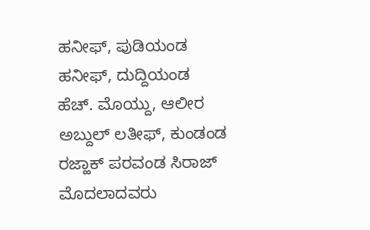ಹನೀಫ್, ಪುಡಿಯಂಡ ಹನೀಫ್, ದುದ್ದಿಯಂಡ ಹೆಚ್. ಮೊಯ್ದು, ಆಲೀರ ಅಬ್ದುಲ್ ಲತೀಫ್, ಕುಂಡಂಡ ರಜ್ಹಾಕ್ ಪರವಂಡ ಸಿರಾಜ್ ಮೊದಲಾದವರು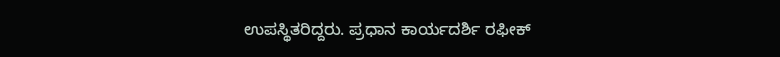ಉಪಸ್ಥಿತರಿದ್ದರು. ಪ್ರಧಾನ ಕಾರ್ಯದರ್ಶಿ ರಫೀಕ್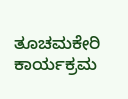ತೂಚಮಕೇರಿ ಕಾರ್ಯಕ್ರಮ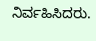ನಿರ್ವಹಿಸಿದರು.